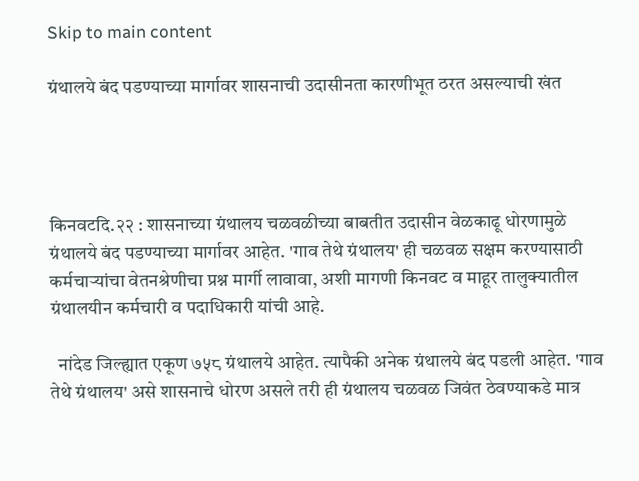Skip to main content

ग्रंथालये बंद पडण्याच्या मार्गावर शासनाची उदासीनता कारणीभूत ठरत असल्याची खंत




किनवटदि.२२ : शासनाच्या ग्रंथालय चळवळीच्या बाबतीत उदासीन वेळकाढू धोरणामुळे ग्रंथालये बंद पडण्याच्या मार्गावर आहेत. 'गाव तेथे ग्रंथालय' ही चळवळ सक्षम करण्यासाठी कर्मचाऱ्यांचा वेतनश्रेणीचा प्रश्न मार्गी लावावा, अशी मागणी किनवट व माहूर तालुक्यातील ग्रंथालयीन कर्मचारी व पदाधिकारी यांची आहे.

  नांदेड जिल्ह्यात एकूण ७५८ ग्रंथालये आहेत. त्यापैकी अनेक ग्रंथालये बंद पडली आहेत. 'गाव तेथे ग्रंथालय' असे शासनाचे धोरण असले तरी ही ग्रंथालय चळवळ जिवंत ठेवण्याकडे मात्र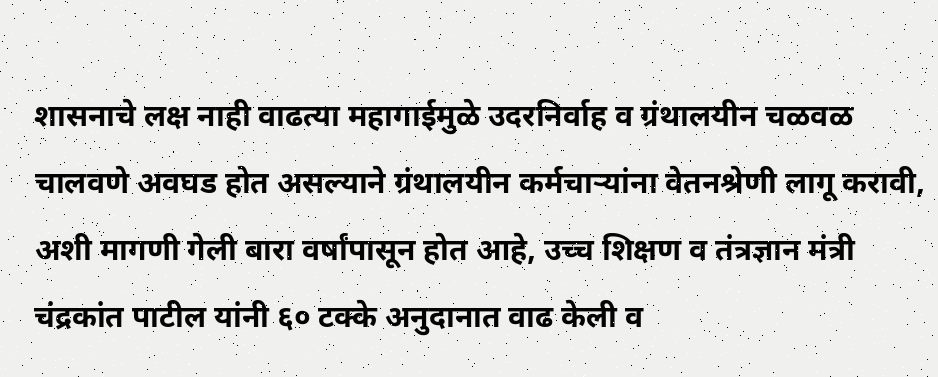शासनाचे लक्ष नाही वाढत्या महागाईमुळे उदरनिर्वाह व ग्रंथालयीन चळवळ चालवणे अवघड होत असल्याने ग्रंथालयीन कर्मचाऱ्यांना वेतनश्रेणी लागू करावी, अशी मागणी गेली बारा वर्षांपासून होत आहे, उच्च शिक्षण व तंत्रज्ञान मंत्री चंद्रकांत पाटील यांनी ६० टक्के अनुदानात वाढ केली व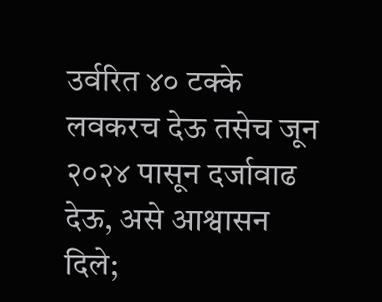उर्वरित ४० टक्के लवकरच देऊ तसेच जून २०२४ पासून दर्जावाढ देऊ, असे आश्वासन दिले;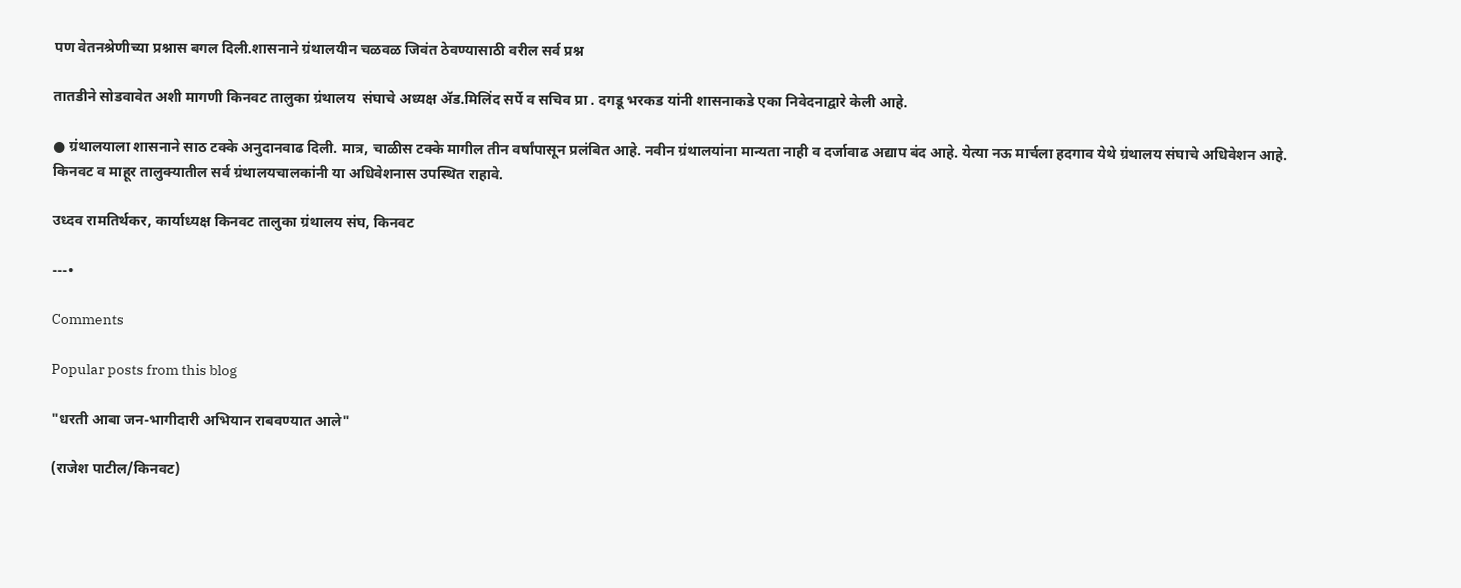पण वेतनश्रेणीच्या प्रश्नास बगल दिली.शासनाने ग्रंथालयीन चळवळ जिवंत ठेवण्यासाठी वरील सर्व प्रश्न

तातडीने सोडवावेत अशी मागणी किनवट तालुका ग्रंथालय  संघाचे अध्यक्ष ॲड.मिलिंद सर्पे व सचिव प्रा . दगडू भरकड यांनी शासनाकडे एका निवेदनाद्वारे केली आहे.

● ग्रंथालयाला शासनाने साठ टक्के अनुदानवाढ दिली. मात्र, चाळीस टक्के मागील तीन वर्षांपासून प्रलंबित आहे. नवीन ग्रंथालयांना मान्यता नाही व दर्जावाढ अद्याप बंद आहे. येत्या नऊ मार्चला हदगाव येथे ग्रंथालय संघाचे अधिवेशन आहे. किनवट व माहूर तालुक्यातील सर्व ग्रंथालयचालकांनी या अधिवेशनास उपस्थित राहावे.

उध्दव रामतिर्थकर, कार्याध्यक्ष किनवट तालुका ग्रंथालय संघ, किनवट

---•

Comments

Popular posts from this blog

"धरती आबा जन-भागीदारी अभियान राबवण्यात आले"

(राजेश पाटील/किनवट)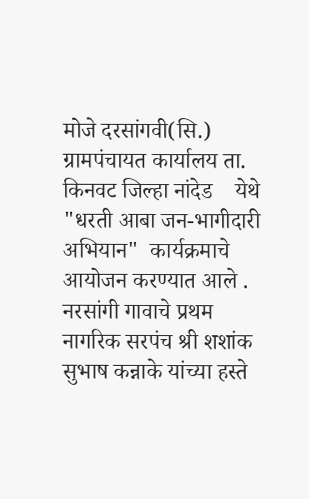मोजे दरसांगवी(सि.)       ग्रामपंचायत कार्यालय ता. किनवट जिल्हा नांदेड    येथे "धरती आबा जन-भागीदारी अभियान"  कार्यक्रमाचे आयोजन करण्यात आले .  नरसांगी गावाचे प्रथम नागरिक सरपंच श्री शशांक सुभाष कन्नाके यांच्या हस्ते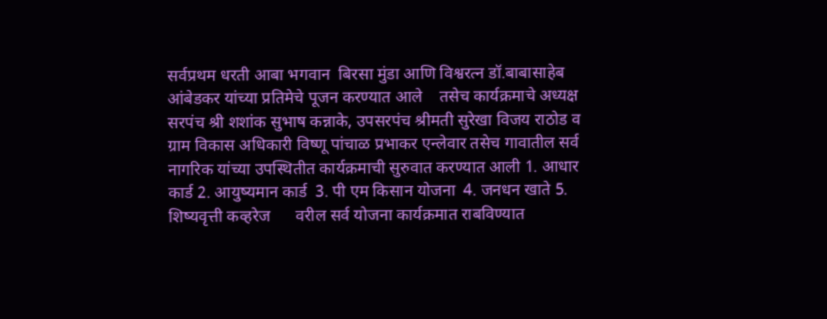सर्वप्रथम धरती आबा भगवान  बिरसा मुंडा आणि विश्वरत्न डॉ.बाबासाहेब आंबेडकर यांच्या प्रतिमेचे पूजन करण्यात आले    तसेच कार्यक्रमाचे अध्यक्ष सरपंच श्री शशांक सुभाष कन्नाके, उपसरपंच श्रीमती सुरेखा विजय राठोड व ग्राम विकास अधिकारी विष्णू पांचाळ प्रभाकर एन्लेवार तसेच गावातील सर्व नागरिक यांच्या उपस्थितीत कार्यक्रमाची सुरुवात करण्यात आली 1. आधार कार्ड 2. आयुष्यमान कार्ड  3. पी एम किसान योजना  4. जनधन खाते 5. शिष्यवृत्ती कव्हरेज      वरील सर्व योजना कार्यक्रमात राबविण्यात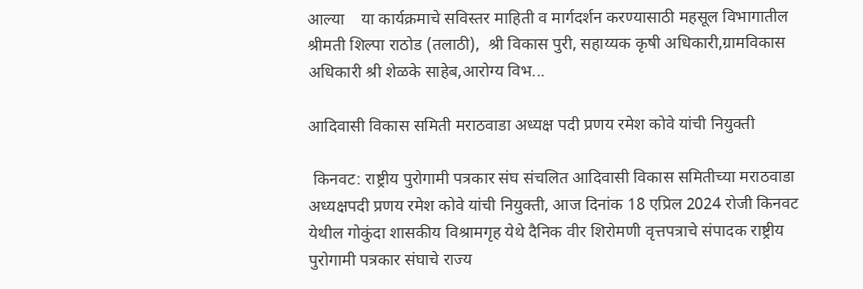आल्या    या कार्यक्रमाचे सविस्तर माहिती व मार्गदर्शन करण्यासाठी महसूल विभागातील श्रीमती शिल्पा राठोड (तलाठी),  श्री विकास पुरी, सहाय्यक कृषी अधिकारी,ग्रामविकास अधिकारी श्री शेळके साहेब,आरोग्य विभ...

आदिवासी विकास समिती मराठवाडा अध्यक्ष पदी प्रणय रमेश कोवे यांची नियुक्ती

 किनवट: राष्ट्रीय पुरोगामी पत्रकार संघ संचलित आदिवासी विकास समितीच्या मराठवाडा अध्यक्षपदी प्रणय रमेश कोवे यांची नियुक्ती, आज दिनांक 18 एप्रिल 2024 रोजी किनवट येथील गोकुंदा शासकीय विश्रामगृह येथे दैनिक वीर शिरोमणी वृत्तपत्राचे संपादक राष्ट्रीय पुरोगामी पत्रकार संघाचे राज्य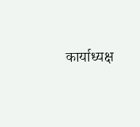कार्याध्यक्ष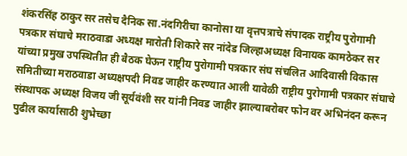शंकरसिंह ठाकुर सर तसेच दैनिक सा.नंदगिरीचा कानोसा या वृत्तपत्राचे संपादक राष्ट्रीय पुरोगामी पत्रकार संघाचे मराठवाडा अध्यक्ष मारोती शिकारे सर नांदेड जिल्हाअध्यक्ष विनायक कामठेकर सर यांच्या प्रमुख उपस्थितीत ही बैठक घेऊन राष्ट्रीय पुरोगामी पत्रकार संघ संचलित आदिवासी विकास समितीच्या मराठवाडा अध्यक्षपदी निवड जाहीर करण्यात आली यावेळी राष्ट्रीय पुरोगामी पत्रकार संघाचे संस्थापक अध्यक्ष विजय जी सूर्यवंशी सर यांनी निवड जाहीर झाल्याबरोबर फोन वर अभिनंदन करून पुढील कार्यासाठी शुभेच्छा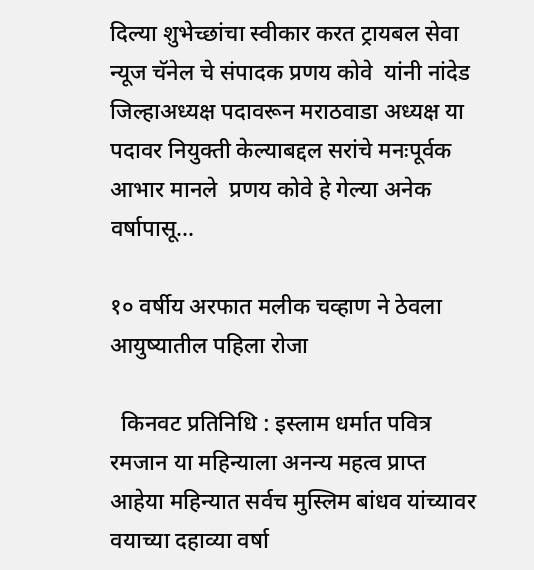दिल्या शुभेच्छांचा स्वीकार करत ट्रायबल सेवा न्यूज चॅनेल चे संपादक प्रणय कोवे  यांनी नांदेड जिल्हाअध्यक्ष पदावरून मराठवाडा अध्यक्ष या पदावर नियुक्ती केल्याबद्दल सरांचे मनःपूर्वक आभार मानले  प्रणय कोवे हे गेल्या अनेक वर्षापासू...

१० वर्षीय अरफात मलीक चव्हाण ने ठेवला आयुष्यातील पहिला रोजा

  किनवट प्रतिनिधि : इस्लाम धर्मात पवित्र रमजान या महिन्याला अनन्य महत्व प्राप्त आहेया महिन्यात सर्वच मुस्लिम बांधव यांच्यावर वयाच्या दहाव्या वर्षा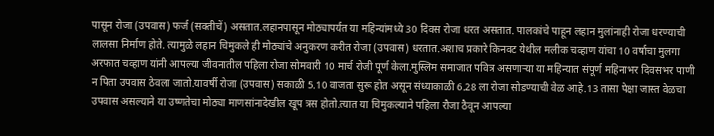पासून रोजा (उपवास) फर्ज (सक्तीचें) असतात.लहानपासून मोठ्यापर्यत या महिन्यांमध्ये 30 दिवस रोजा धरत असतात. पालकांचे पाहून लहान मुलांनाही रोजा धरण्याची लालसा निर्माण होते. त्यामुळे लहान चिमुकले ही मोठ्यांचे अनुकरण करीत रोजा (उपवास) धरतात.अशाच प्रकारे किनवट येथील मलीक चव्हाण यांचा 10 वर्षाचा मुलगा अरफात चव्हाण यांनी आपल्या जीवनातील पहिला रोजा सोमवारी 10 मार्च रोजी पूर्ण केला.मुस्लिम समाजात पवित्र असणाऱ्या या महिन्यात संपूर्ण महिनाभर दिवसभर पाणी न पिता उपवास ठेवला जातो.यावर्षी रोजा (उपवास) सकाळी 5.10 वाजता सुरू होत असून संध्याकाळी 6.28 ला रोजा सोडण्याची वेळ आहे.13 तासा पेक्षा जास्त वेळचा उपवास असल्याने या उष्णतेचा मोठ्या माणसांनादेखील खूप त्रस होतो.त्यात या चिमुकल्याने पहिला रौजा ठैवून आपल्या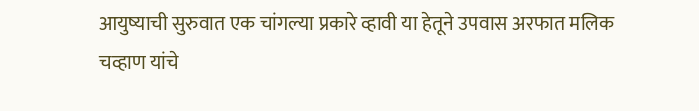आयुष्याची सुरुवात एक चांगल्या प्रकारे व्हावी या हेतूने उपवास अरफात मलिक चव्हाण यांचे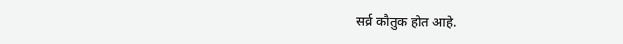सर्व्र कौतुक होत आहे.